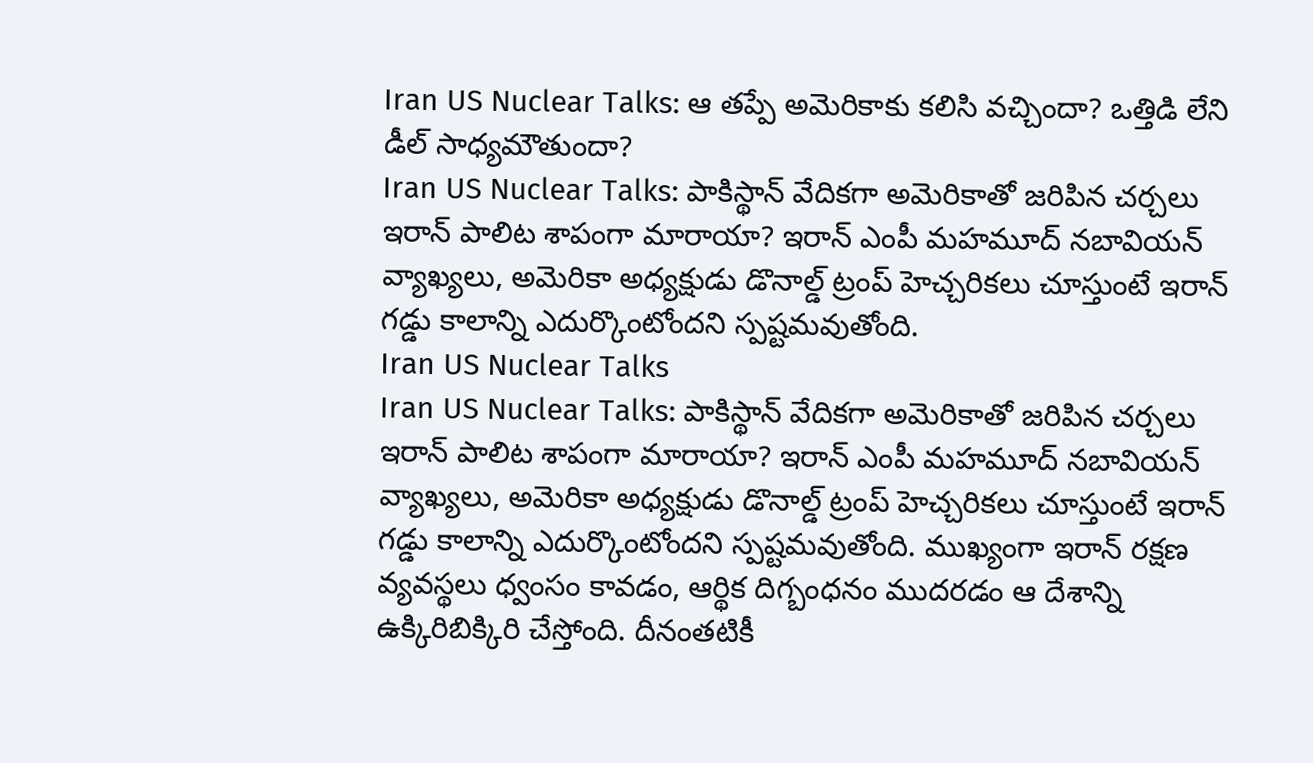Iran US Nuclear Talks: ఆ తప్పే అమెరికాకు కలిసి వచ్చిందా? ఒత్తిడి లేని డీల్ సాధ్యమౌతుందా?
Iran US Nuclear Talks: పాకిస్థాన్ వేదికగా అమెరికాతో జరిపిన చర్చలు ఇరాన్ పాలిట శాపంగా మారాయా? ఇరాన్ ఎంపీ మహమూద్ నబావియన్ వ్యాఖ్యలు, అమెరికా అధ్యక్షుడు డొనాల్డ్ ట్రంప్ హెచ్చరికలు చూస్తుంటే ఇరాన్ గడ్డు కాలాన్ని ఎదుర్కొంటోందని స్పష్టమవుతోంది.
Iran US Nuclear Talks
Iran US Nuclear Talks: పాకిస్థాన్ వేదికగా అమెరికాతో జరిపిన చర్చలు ఇరాన్ పాలిట శాపంగా మారాయా? ఇరాన్ ఎంపీ మహమూద్ నబావియన్ వ్యాఖ్యలు, అమెరికా అధ్యక్షుడు డొనాల్డ్ ట్రంప్ హెచ్చరికలు చూస్తుంటే ఇరాన్ గడ్డు కాలాన్ని ఎదుర్కొంటోందని స్పష్టమవుతోంది. ముఖ్యంగా ఇరాన్ రక్షణ వ్యవస్థలు ధ్వంసం కావడం, ఆర్థిక దిగ్బంధనం ముదరడం ఆ దేశాన్ని ఉక్కిరిబిక్కిరి చేస్తోంది. దీనంతటికీ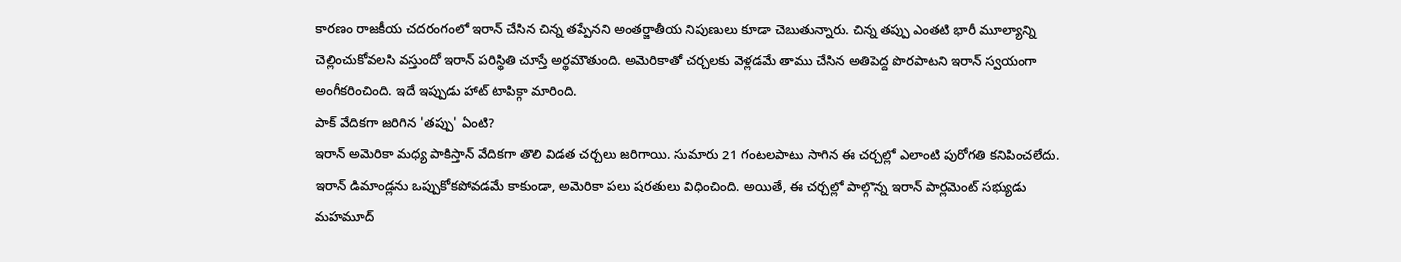కారణం రాజకీయ చదరంగంలో ఇరాన్ చేసిన చిన్న తప్పేనని అంతర్జాతీయ నిపుణులు కూడా చెబుతున్నారు. చిన్న తప్పు ఎంతటి భారీ మూల్యాన్ని చెల్లించుకోవలసి వస్తుందో ఇరాన్ పరిస్థితి చూస్తే అర్థమౌతుంది. అమెరికాతో చర్చలకు వెళ్లడమే తాము చేసిన అతిపెద్ద పొరపాటని ఇరాన్ స్వయంగా అంగీకరించింది. ఇదే ఇప్పుడు హాట్ టాపిక్గా మారింది.
పాక్ వేదికగా జరిగిన 'తప్పు' ఏంటి?
ఇరాన్ అమెరికా మధ్య పాకిస్తాన్ వేదికగా తొలి విడత చర్చలు జరిగాయి. సుమారు 21 గంటలపాటు సాగిన ఈ చర్చల్లో ఎలాంటి పురోగతి కనిపించలేదు. ఇరాన్ డిమాండ్లను ఒప్పుకోకపోవడమే కాకుండా, అమెరికా పలు షరతులు విధించింది. అయితే, ఈ చర్చల్లో పాల్గొన్న ఇరాన్ పార్లమెంట్ సభ్యుడు మహమూద్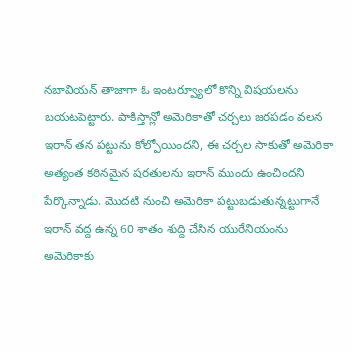నబావియన్ తాజాగా ఓ ఇంటర్వ్యూలో కొన్ని విషయలను బయటపెట్టారు. పాకిస్తాన్లో అమెరికాతో చర్చలు జరపడం వలన ఇరాన్ తన పట్టును కోల్పోయిందని, ఈ చర్చల సాకుతో అమెరికా అత్యంత కఠినమైన షరతులను ఇరాన్ ముందు ఉంచిందని పేర్కొన్నాడు. మొదటి నుంచి అమెరికా పట్టుబడుతున్నట్టుగానే ఇరాన్ వద్ద ఉన్న 60 శాతం శుద్ది చేసిన యురేనియంను అమెరికాకు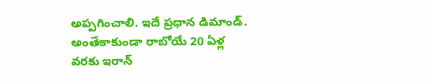అప్పగించాలి. ఇదే ప్రధాన డిమాండ్. అంతేకాకుండా రాబోయే 20 ఏళ్ల వరకు ఇరాన్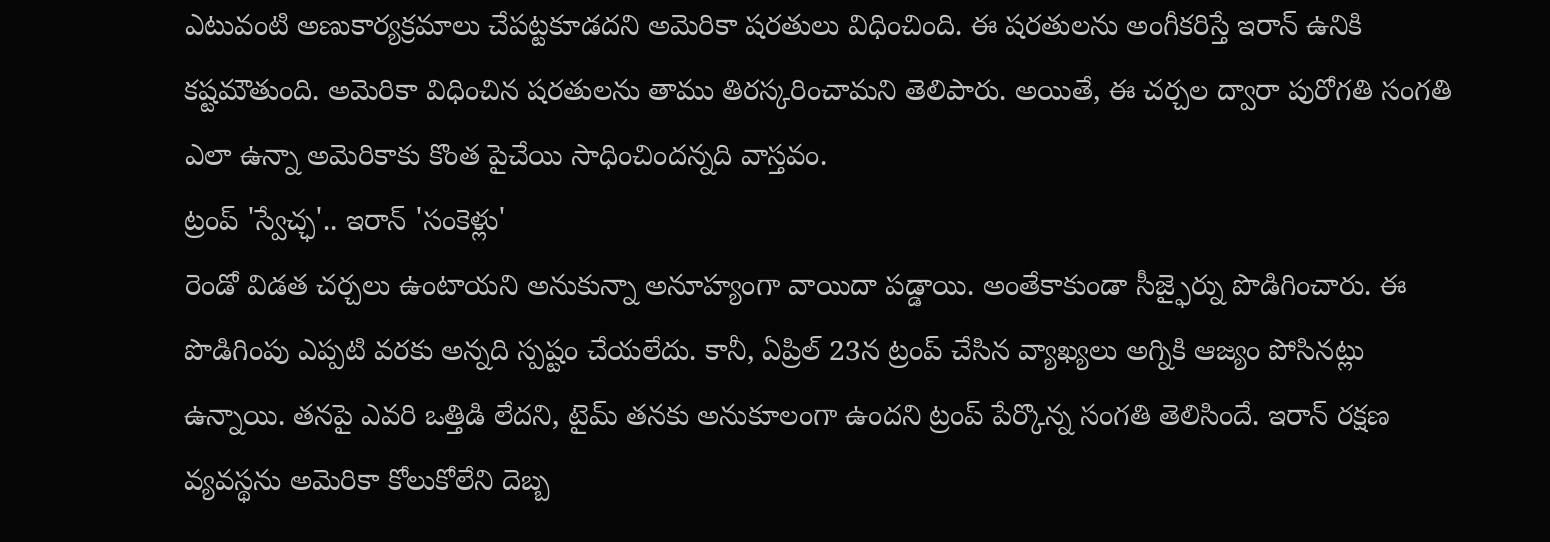ఎటువంటి అణుకార్యక్రమాలు చేపట్టకూడదని అమెరికా షరతులు విధించింది. ఈ షరతులను అంగీకరిస్తే ఇరాన్ ఉనికి కష్టమౌతుంది. అమెరికా విధించిన షరతులను తాము తిరస్కరించామని తెలిపారు. అయితే, ఈ చర్చల ద్వారా పురోగతి సంగతి ఎలా ఉన్నా అమెరికాకు కొంత పైచేయి సాధించిందన్నది వాస్తవం.
ట్రంప్ 'స్వేచ్ఛ'.. ఇరాన్ 'సంకెళ్లు'
రెండో విడత చర్చలు ఉంటాయని అనుకున్నా అనూహ్యంగా వాయిదా పడ్డాయి. అంతేకాకుండా సీజ్ఫైర్ను పొడిగించారు. ఈ పొడిగింపు ఎప్పటి వరకు అన్నది స్పష్టం చేయలేదు. కానీ, ఏప్రిల్ 23న ట్రంప్ చేసిన వ్యాఖ్యలు అగ్నికి ఆజ్యం పోసినట్లు ఉన్నాయి. తనపై ఎవరి ఒత్తిడి లేదని, టైమ్ తనకు అనుకూలంగా ఉందని ట్రంప్ పేర్కొన్న సంగతి తెలిసిందే. ఇరాన్ రక్షణ వ్యవస్థను అమెరికా కోలుకోలేని దెబ్బ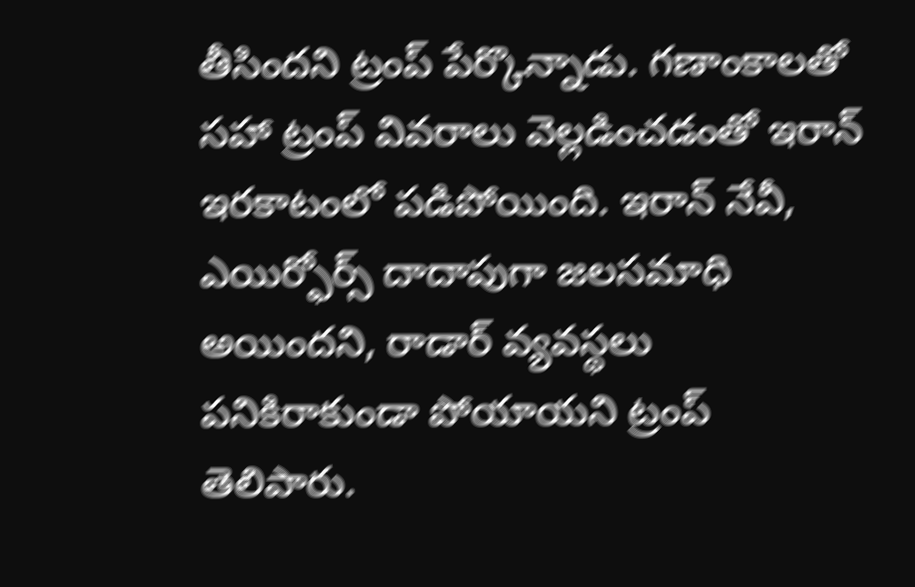తీసిందని ట్రంప్ పేర్కొన్నాడు. గణాంకాలతో సహా ట్రంప్ వివరాలు వెల్లడించడంతో ఇరాన్ ఇరకాటంలో పడిపోయింది. ఇరాన్ నేవీ, ఎయిర్ఫోర్స్ దాదాపుగా జలసమాధి అయిందని, రాడార్ వ్యవస్థలు పనికిరాకుండా పోయాయని ట్రంప్ తెలిపారు.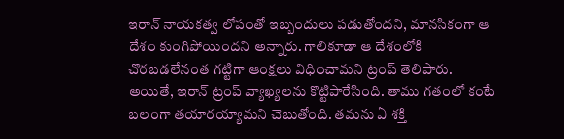ఇరాన్ నాయకత్వ లోపంతో ఇబ్బందులు పడుతోందని, మానసికంగా ఆ దేశం కుంగిపోయిందని అన్నారు. గాలికూడా ఆ దేశంలోకి చొరబడలేనంత గట్టిగా ఆంక్షలు విధించామని ట్రంప్ తెలిపారు.
అయితే, ఇరాన్ ట్రంప్ వ్యాఖ్యలను కొట్టిపారేసింది. తాము గతంలో కంటే బలంగా తయారయ్యామని చెబుతోంది. తమను ఏ శక్తి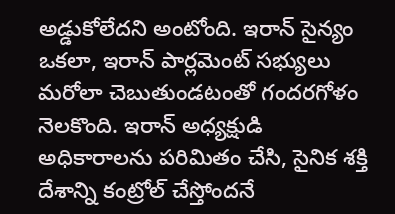అడ్డుకోలేదని అంటోంది. ఇరాన్ సైన్యం ఒకలా, ఇరాన్ పార్లమెంట్ సభ్యులు మరోలా చెబుతుండటంతో గందరగోళం నెలకొంది. ఇరాన్ అధ్యక్షుడి అధికారాలను పరిమితం చేసి, సైనిక శక్తి దేశాన్ని కంట్రోల్ చేస్తోందనే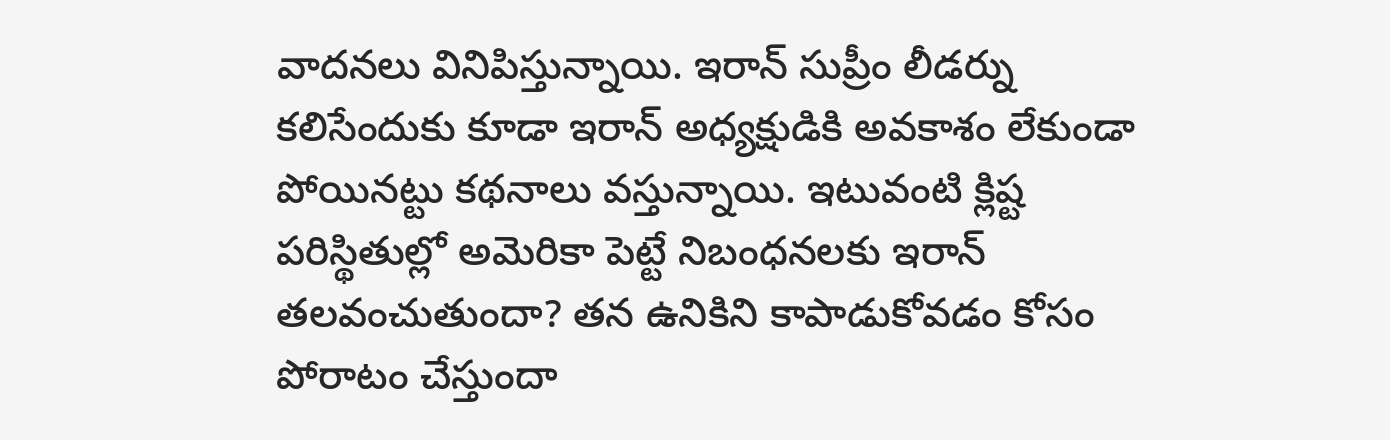వాదనలు వినిపిస్తున్నాయి. ఇరాన్ సుప్రీం లీడర్ను కలిసేందుకు కూడా ఇరాన్ అధ్యక్షుడికి అవకాశం లేకుండా పోయినట్టు కథనాలు వస్తున్నాయి. ఇటువంటి క్లిష్ట పరిస్థితుల్లో అమెరికా పెట్టే నిబంధనలకు ఇరాన్ తలవంచుతుందా? తన ఉనికిని కాపాడుకోవడం కోసం పోరాటం చేస్తుందా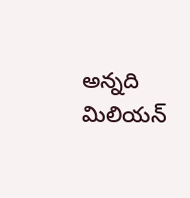అన్నది మిలియన్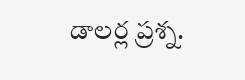డాలర్ల ప్రశ్న.